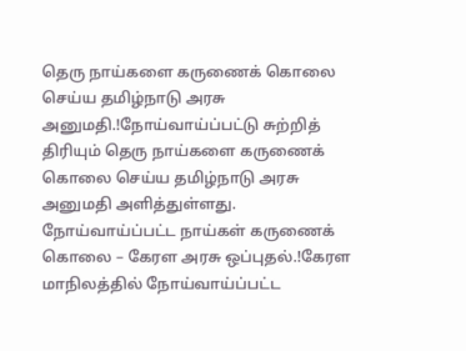தெரு நாய்களை கருணைக் கொலை செய்ய தமிழ்நாடு அரசு அனுமதி.!நோய்வாய்ப்பட்டு சுற்றித் திரியும் தெரு நாய்களை கருணைக் கொலை செய்ய தமிழ்நாடு அரசு அனுமதி அளித்துள்ளது.
நோய்வாய்ப்பட்ட நாய்கள் கருணைக் கொலை – கேரள அரசு ஒப்புதல்.!கேரள மாநிலத்தில் நோய்வாய்ப்பட்ட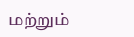மற்றும்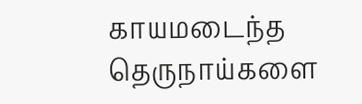காயமடைந்த தெருநாய்களை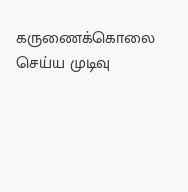கருணைக்கொலை செய்ய முடிவு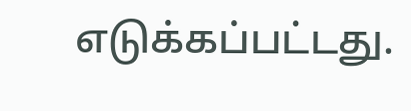எடுக்கப்பட்டது.